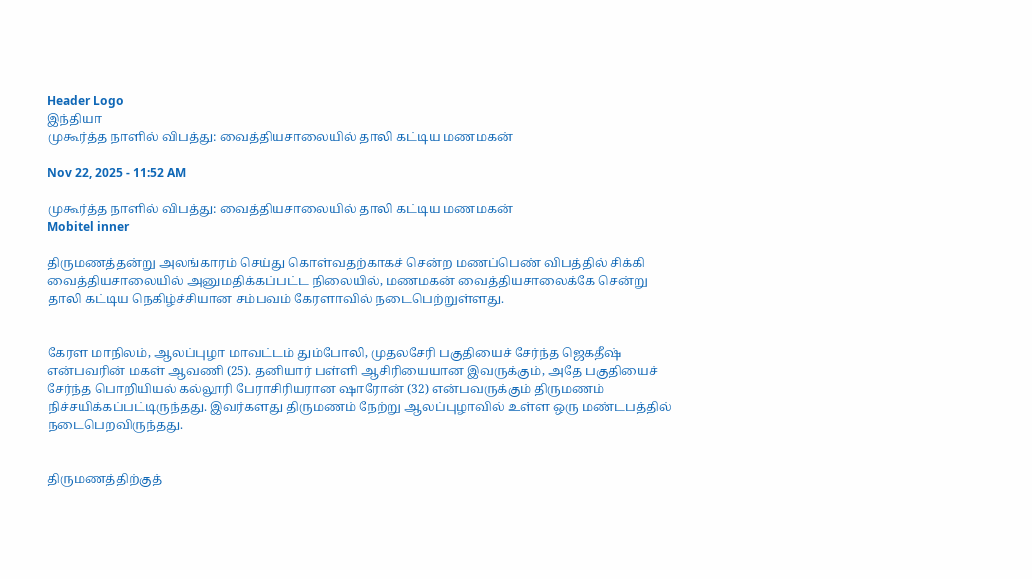Header Logo
இந்தியா
முகூர்த்த நாளில் விபத்து: வைத்தியசாலையில் தாலி கட்டிய மணமகன்

Nov 22, 2025 - 11:52 AM

முகூர்த்த நாளில் விபத்து: வைத்தியசாலையில் தாலி கட்டிய மணமகன்
Mobitel inner

திருமணத்தன்று அலங்காரம் செய்து கொள்வதற்காகச் சென்ற மணப்பெண் விபத்தில் சிக்கி வைத்தியசாலையில் அனுமதிக்கப்பட்ட நிலையில், மணமகன் வைத்தியசாலைக்கே சென்று தாலி கட்டிய நெகிழ்ச்சியான சம்பவம் கேரளாவில் நடைபெற்றுள்ளது.


கேரள மாநிலம், ஆலப்புழா மாவட்டம் தும்போலி, முதலசேரி பகுதியைச் சேர்ந்த ஜெகதீஷ் என்பவரின் மகள் ஆவணி (25). தனியார் பள்ளி ஆசிரியையான இவருக்கும், அதே பகுதியைச் சேர்ந்த பொறியியல் கல்லூரி பேராசிரியரான ஷாரோன் (32) என்பவருக்கும் திருமணம் நிச்சயிக்கப்பட்டிருந்தது. இவர்களது திருமணம் நேற்று ஆலப்புழாவில் உள்ள ஒரு மண்டபத்தில் நடைபெறவிருந்தது.


திருமணத்திற்குத்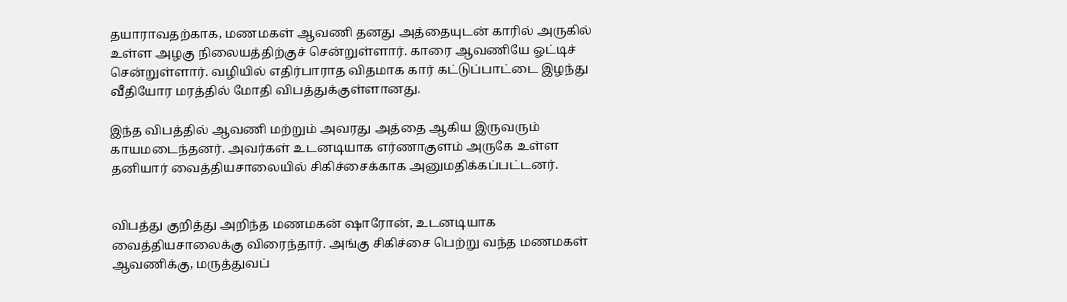தயாராவதற்காக, மணமகள் ஆவணி தனது அத்தையுடன் காரில் அருகில் உள்ள அழகு நிலையத்திற்குச் சென்றுள்ளார். காரை ஆவணியே ஓட்டிச் சென்றுள்ளார். வழியில் எதிர்பாராத விதமாக கார் கட்டுப்பாட்டை இழந்து வீதியோர மரத்தில் மோதி விபத்துக்குள்ளானது.

இந்த விபத்தில் ஆவணி மற்றும் அவரது அத்தை ஆகிய இருவரும் காயமடைந்தனர். அவர்கள் உடனடியாக எர்ணாகுளம் அருகே உள்ள தனியார் வைத்தியசாலையில் சிகிச்சைக்காக அனுமதிக்கப்பட்டனர்.


விபத்து குறித்து அறிந்த மணமகன் ஷாரோன், உடனடியாக வைத்தியசாலைக்கு விரைந்தார். அங்கு சிகிச்சை பெற்று வந்த மணமகள் ஆவணிக்கு, மருத்துவப்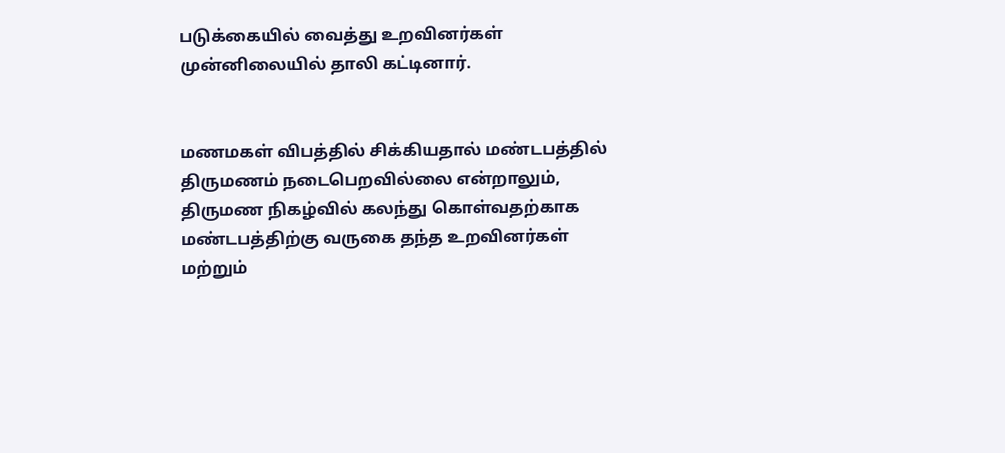படுக்கையில் வைத்து உறவினர்கள் முன்னிலையில் தாலி கட்டினார்.


மணமகள் விபத்தில் சிக்கியதால் மண்டபத்தில் திருமணம் நடைபெறவில்லை என்றாலும், திருமண நிகழ்வில் கலந்து கொள்வதற்காக மண்டபத்திற்கு வருகை தந்த உறவினர்கள் மற்றும்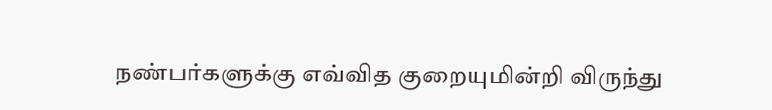நண்பர்களுக்கு எவ்வித குறையுமின்றி விருந்து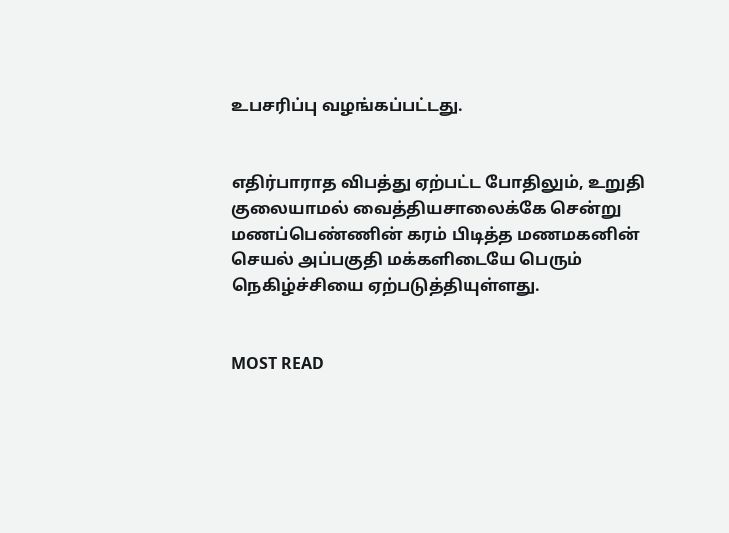உபசரிப்பு வழங்கப்பட்டது.


எதிர்பாராத விபத்து ஏற்பட்ட போதிலும், உறுதி குலையாமல் வைத்தியசாலைக்கே சென்று மணப்பெண்ணின் கரம் பிடித்த மணமகனின் செயல் அப்பகுதி மக்களிடையே பெரும் நெகிழ்ச்சியை ஏற்படுத்தியுள்ளது.


MOST READ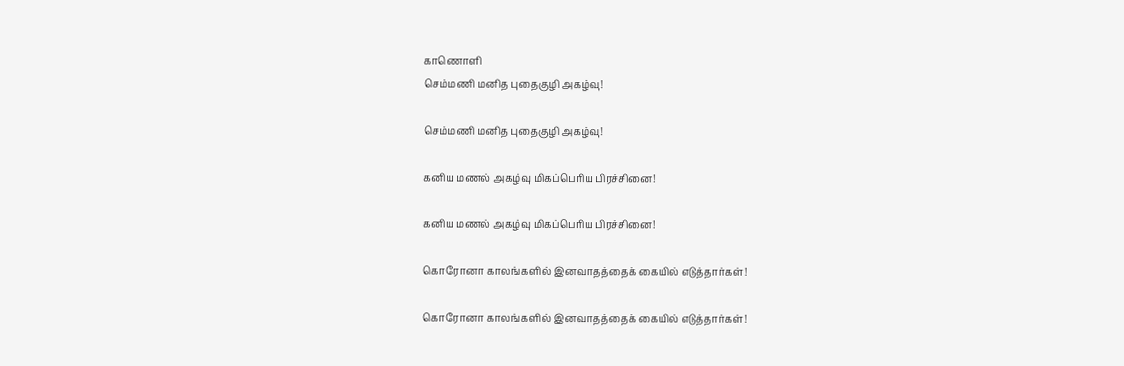காணொளி
செம்மணி மனித புதைகுழி அகழ்வு!

செம்மணி மனித புதைகுழி அகழ்வு!

கனிய மணல் அகழ்வு மிகப்பெரிய பிரச்சினை!

கனிய மணல் அகழ்வு மிகப்பெரிய பிரச்சினை!

கொரோனா காலங்களில் இனவாதத்தைக் கையில் எடுத்தார்கள்!

கொரோனா காலங்களில் இனவாதத்தைக் கையில் எடுத்தார்கள்!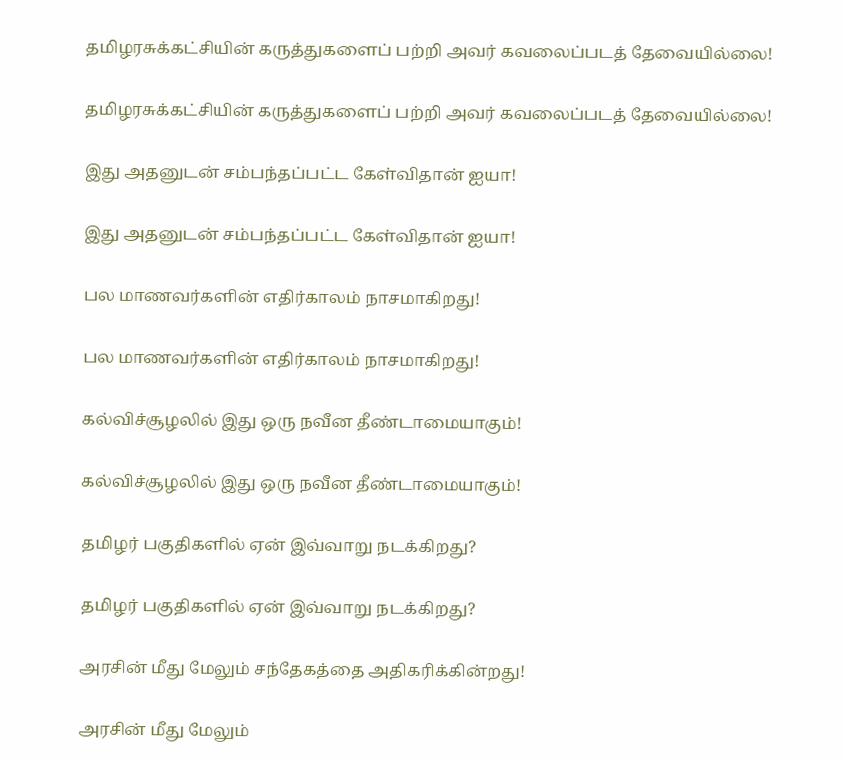தமிழரசுக்கட்சியின் கருத்துகளைப் பற்றி அவர் கவலைப்படத் தேவையில்லை!

தமிழரசுக்கட்சியின் கருத்துகளைப் பற்றி அவர் கவலைப்படத் தேவையில்லை!

இது அதனுடன் சம்பந்தப்பட்ட கேள்விதான் ஐயா!

இது அதனுடன் சம்பந்தப்பட்ட கேள்விதான் ஐயா!

பல மாணவர்களின் எதிர்காலம் நாசமாகிறது!

பல மாணவர்களின் எதிர்காலம் நாசமாகிறது!

கல்விச்சூழலில் இது ஒரு நவீன தீண்டாமையாகும்!

கல்விச்சூழலில் இது ஒரு நவீன தீண்டாமையாகும்!

தமிழர் பகுதிகளில் ஏன் இவ்வாறு நடக்கிறது?

தமிழர் பகுதிகளில் ஏன் இவ்வாறு நடக்கிறது?

அரசின் மீது மேலும் சந்தேகத்தை அதிகரிக்கின்றது!

அரசின் மீது மேலும்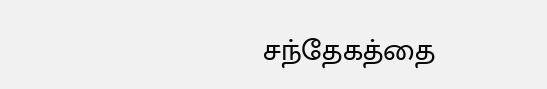சந்தேகத்தை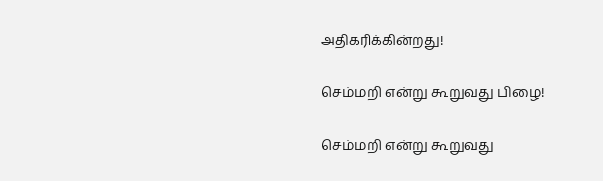அதிகரிக்கின்றது!

செம்மறி என்று கூறுவது பிழை!

செம்மறி என்று கூறுவது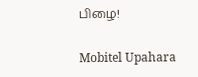பிழை!

Mobitel Upahara